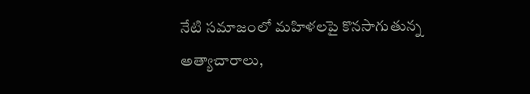నేటి సమాజంలో మహిళలపై కొనసాగుతున్న అత్యాచారాలు,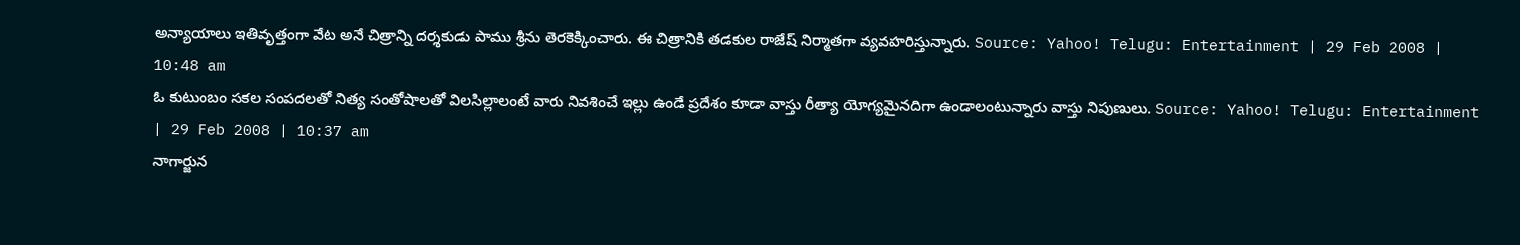అన్యాయాలు ఇతివృత్తంగా వేట అనే చిత్రాన్ని దర్శకుడు పాము శ్రీను తెరకెక్కించారు. ఈ చిత్రానికి తడకుల రాజేష్ నిర్మాతగా వ్యవహరిస్తున్నారు. Source: Yahoo! Telugu: Entertainment | 29 Feb 2008 | 10:48 am
ఓ కుటుంబం సకల సంపదలతో నిత్య సంతోషాలతో విలసిల్లాలంటే వారు నివశించే ఇల్లు ఉండే ప్రదేశం కూడా వాస్తు రీత్యా యోగ్యమైనదిగా ఉండాలంటున్నారు వాస్తు నిపుణులు. Source: Yahoo! Telugu: Entertainment | 29 Feb 2008 | 10:37 am
నాగార్జున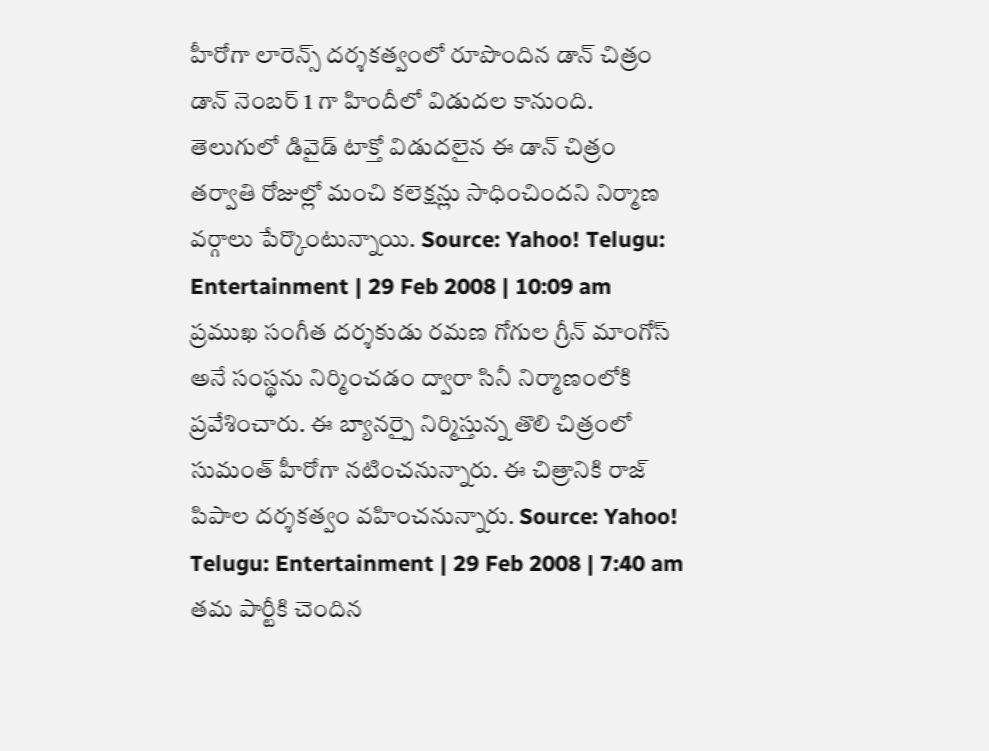హీరోగా లారెన్స్ దర్శకత్వంలో రూపొందిన డాన్ చిత్రం డాన్ నెంబర్ 1 గా హిందీలో విడుదల కానుంది. తెలుగులో డివైడ్ టాక్తో విడుదలైన ఈ డాన్ చిత్రం తర్వాతి రోజుల్లో మంచి కలెక్షన్లు సాధించిందని నిర్మాణ వర్గాలు పేర్కొంటున్నాయి. Source: Yahoo! Telugu: Entertainment | 29 Feb 2008 | 10:09 am
ప్రముఖ సంగీత దర్శకుడు రమణ గోగుల గ్రీన్ మాంగోస్ అనే సంస్థను నిర్మించడం ద్వారా సినీ నిర్మాణంలోకి ప్రవేశించారు. ఈ బ్యానర్పై నిర్మిస్తున్న తొలి చిత్రంలో సుమంత్ హీరోగా నటించనున్నారు. ఈ చిత్రానికి రాజ్ పిపాల దర్శకత్వం వహించనున్నారు. Source: Yahoo! Telugu: Entertainment | 29 Feb 2008 | 7:40 am
తమ పార్టీకి చెందిన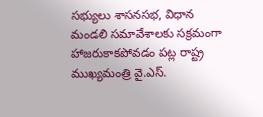సభ్యులు శాసనసభ, విధాన మండలి సమావేశాలకు సక్రమంగా హాజరుకాకపోవడం పట్ల రాష్ట్ర ముఖ్యమంత్రి వై.ఎస్.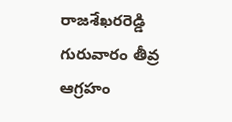రాజశేఖరరెడ్డి గురువారం తీవ్ర ఆగ్రహం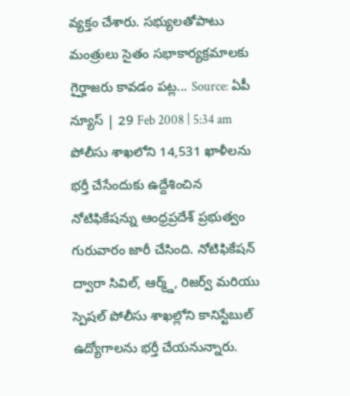వ్యక్తం చేశారు. సభ్యులతోపాటు మంత్రులు సైతం సభాకార్యక్రమాలకు గైర్హాజరు కావడం పట్ల... Source: ఏపీ న్యూస్ | 29 Feb 2008 | 5:34 am
పోలీసు శాఖలోని 14,531 ఖాళీలను భర్తీ చేసేందుకు ఉద్దేశించిన నోటిఫికేషన్ను ఆంధ్రప్రదేశ్ ప్రభుత్వం గురువారం జారీ చేసింది. నోటిఫికేషన్ ద్వారా సివిల్, ఆర్మ్డ్, రిజర్వ్ మరియు స్పెషల్ పోలీసు శాఖల్లోని కానిస్టేబుల్ ఉద్యోగాలను భర్తీ చేయనున్నారు.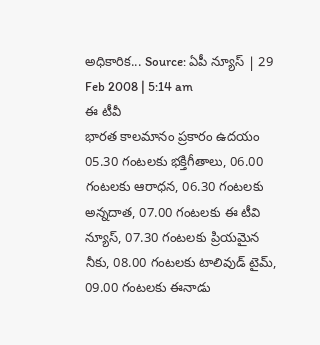అధికారిక... Source: ఏపీ న్యూస్ | 29 Feb 2008 | 5:14 am
ఈ టీవీ
భారత కాలమానం ప్రకారం ఉదయం 05.30 గంటలకు భక్తిగీతాలు, 06.00 గంటలకు ఆరాధన, 06.30 గంటలకు అన్నదాత, 07.00 గంటలకు ఈ టీవి న్యూస్, 07.30 గంటలకు ప్రియమైన నీకు, 08.00 గంటలకు టాలివుడ్ టైమ్, 09.00 గంటలకు ఈనాడు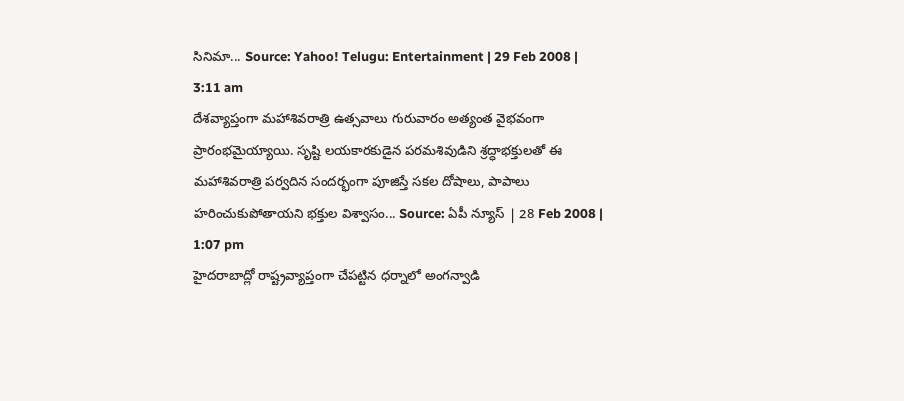సినిమా... Source: Yahoo! Telugu: Entertainment | 29 Feb 2008 | 3:11 am
దేశవ్యాప్తంగా మహాశివరాత్రి ఉత్సవాలు గురువారం అత్యంత వైభవంగా ప్రారంభమైయ్యాయి. సృష్టి లయకారకుడైన పరమశివుడిని శ్రద్ధాభక్తులతో ఈ మహాశివరాత్రి పర్వదిన సందర్భంగా పూజిస్తే సకల దోషాలు, పాపాలు హరించుకుపోతాయని భక్తుల విశ్వాసం... Source: ఏపీ న్యూస్ | 28 Feb 2008 | 1:07 pm
హైదరాబాద్లో రాష్ట్రవ్యాప్తంగా చేపట్టిన ధర్నాలో అంగన్వాడి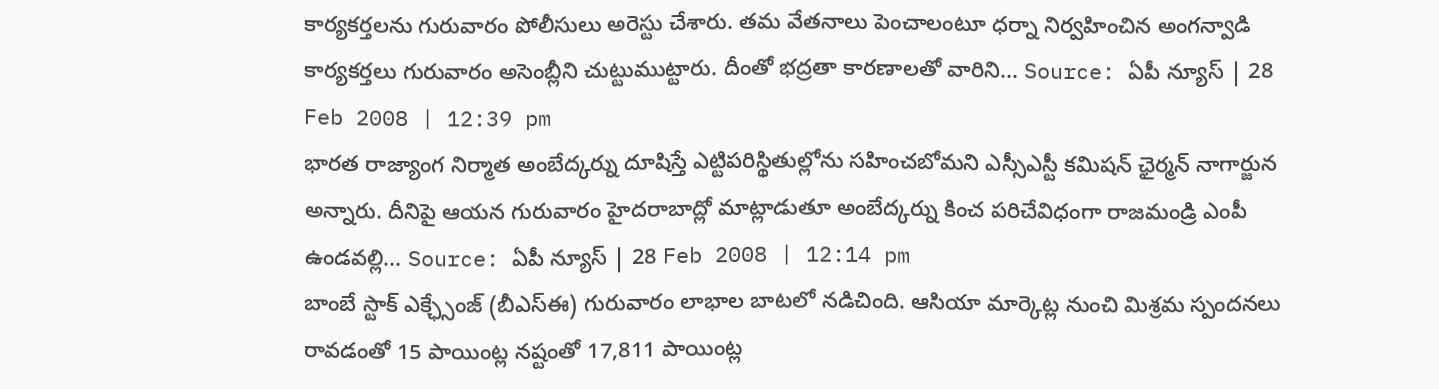కార్యకర్తలను గురువారం పోలీసులు అరెస్టు చేశారు. తమ వేతనాలు పెంచాలంటూ ధర్నా నిర్వహించిన అంగన్వాడి కార్యకర్తలు గురువారం అసెంబ్లీని చుట్టుముట్టారు. దీంతో భద్రతా కారణాలతో వారిని... Source: ఏపీ న్యూస్ | 28 Feb 2008 | 12:39 pm
భారత రాజ్యాంగ నిర్మాత అంబేద్కర్ను దూషిస్తే ఎట్టిపరిస్థితుల్లోను సహించబోమని ఎస్సీఎస్టీ కమిషన్ ఛైర్మన్ నాగార్జున అన్నారు. దీనిపై ఆయన గురువారం హైదరాబాద్లో మాట్లాడుతూ అంబేద్కర్ను కించ పరిచేవిధంగా రాజమండ్రి ఎంపీ ఉండవల్లి... Source: ఏపీ న్యూస్ | 28 Feb 2008 | 12:14 pm
బాంబే స్టాక్ ఎక్ఛ్సేంజ్ (బీఎస్ఈ) గురువారం లాభాల బాటలో నడిచింది. ఆసియా మార్కెట్ల నుంచి మిశ్రమ స్పందనలు రావడంతో 15 పాయింట్ల నష్టంతో 17,811 పాయింట్ల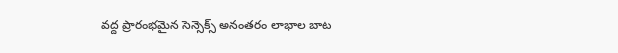వద్ద ప్రారంభమైన సెన్సెక్స్ అనంతరం లాభాల బాట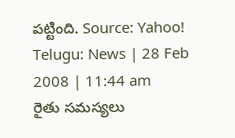పట్టింది. Source: Yahoo! Telugu: News | 28 Feb 2008 | 11:44 am
రైతు సమస్యలు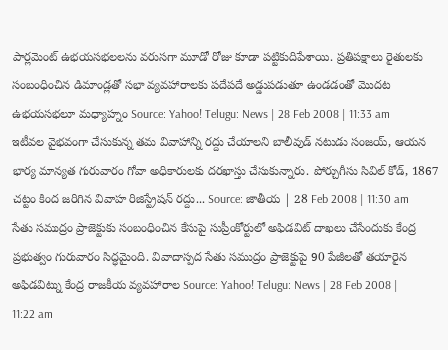పార్లమెంట్ ఉభయసభలలను వరుసగా మూడో రోజు కూడా పట్టికుదిపేశాయి. ప్రతిపక్షాలు రైతులకు సంబంధించిన డిమాండ్లతో సభా వ్యవహారాలకు పదేపదే అడ్డుపడుతూ ఉండడంతో మొదట ఉభయసభలూ మధ్యాహ్నం Source: Yahoo! Telugu: News | 28 Feb 2008 | 11:33 am
ఇటీవల వైభవంగా చేసుకున్న తమ వివాహాన్ని రద్దు చేయాలని బాలీవుడ్ నటుడు సంజయ్, ఆయన భార్య మాన్యత గురువారం గోవా అధికారులకు దరఖాస్తు చేసుకున్నారు. పోర్చుగీసు సివిల్ కోడ్, 1867 చట్టం కింద జరిగిన వివాహ రిజిస్ట్రేషన్ రద్దు... Source: జాతీయ | 28 Feb 2008 | 11:30 am
సేతు సముద్రం ప్రాజెక్టుకు సంబంధించిన కేసుపై సుప్రీంకోర్టులో అఫిడవిట్ దాఖలు చేసేందుకు కేంద్ర ప్రభుత్వం గురువారం సిద్ధమైంది. వివాదాస్పద సేతు సముద్రం ప్రాజెక్టుపై 90 పేజీలతో తయారైన అఫిడవిట్ను కేంద్ర రాజకీయ వ్యవహారాల Source: Yahoo! Telugu: News | 28 Feb 2008 | 11:22 am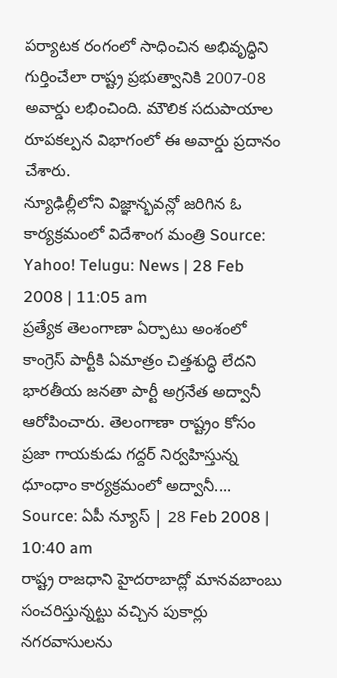పర్యాటక రంగంలో సాధించిన అభివృద్ధిని గుర్తించేలా రాష్ట్ర ప్రభుత్వానికి 2007-08 అవార్డు లభించింది. మౌలిక సదుపాయాల రూపకల్పన విభాగంలో ఈ అవార్డు ప్రదానం చేశారు.
న్యూఢిల్లీలోని విజ్ఞాన్భవన్లో జరిగిన ఓ కార్యక్రమంలో విదేశాంగ మంత్రి Source: Yahoo! Telugu: News | 28 Feb 2008 | 11:05 am
ప్రత్యేక తెలంగాణా ఏర్పాటు అంశంలో కాంగ్రెస్ పార్టీకి ఏమాత్రం చిత్తశుద్ధి లేదని భారతీయ జనతా పార్టీ అగ్రనేత అద్వానీ ఆరోపించారు. తెలంగాణా రాష్ట్రం కోసం ప్రజా గాయకుడు గద్దర్ నిర్వహిస్తున్న ధూంధాం కార్యక్రమంలో అద్వానీ.... Source: ఏపీ న్యూస్ | 28 Feb 2008 | 10:40 am
రాష్ట్ర రాజధాని హైదరాబాద్లో మానవబాంబు సంచరిస్తున్నట్టు వచ్చిన పుకార్లు నగరవాసులను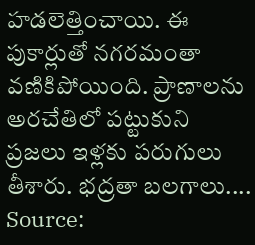హడలెత్తించాయి. ఈ పుకార్లుతో నగరమంతా వణికిపోయింది. ప్రాణాలను అరచేతిలో పట్టుకుని ప్రజలు ఇళ్లకు పరుగులు తీశారు. భద్రతా బలగాలు.... Source: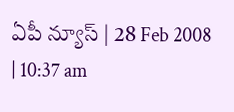ఏపీ న్యూస్ | 28 Feb 2008 | 10:37 am